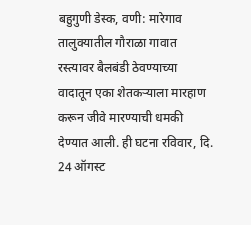बहुगुणी डेस्क, वणी: मारेगाव तालुक्यातील गौराळा गावात रस्त्यावर बैलबंडी ठेवण्याच्या वादातून एका शेतकऱ्याला मारहाण करून जीवे मारण्याची धमकी देण्यात आली. ही घटना रविवार, दि. 24 ऑगस्ट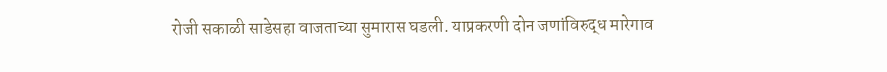रोजी सकाळी साडेसहा वाजताच्या सुमारास घडली. याप्रकरणी दोन जणांविरुद्ध मारेगाव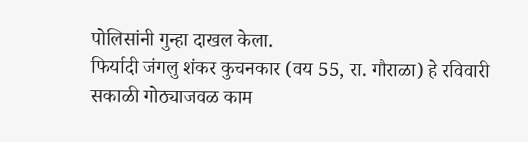पोलिसांनी गुन्हा दाखल केला.
फिर्यादी जंगलु शंकर कुचनकार (वय 55, रा. गौराळा) हे रविवारी सकाळी गोठ्याजवळ काम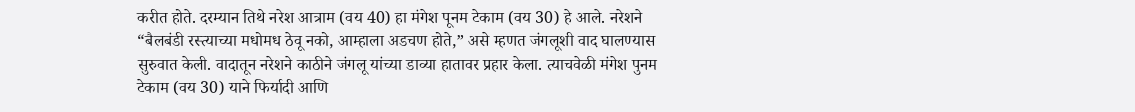करीत होते. दरम्यान तिथे नरेश आत्राम (वय 40) हा मंगेश पूनम टेकाम (वय 30) हे आले. नरेशने “बैलबंडी रस्त्याच्या मधोमध ठेवू नको, आम्हाला अडचण होते,” असे म्हणत जंगलूशी वाद घालण्यास सुरुवात केली. वादातून नरेशने काठीने जंगलू यांच्या डाव्या हातावर प्रहार केला. त्याचवेळी मंगेश पुनम टेकाम (वय 30) याने फिर्यादी आणि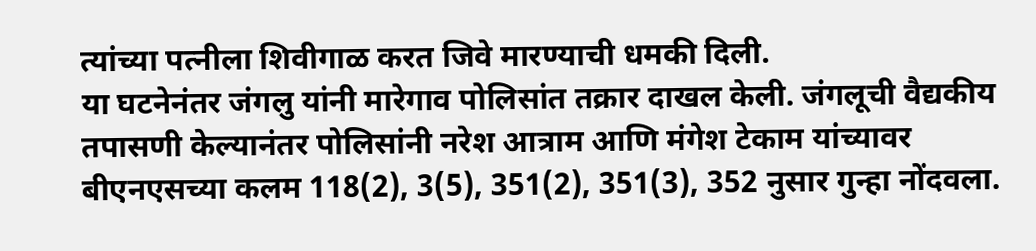त्यांच्या पत्नीला शिवीगाळ करत जिवे मारण्याची धमकी दिली.
या घटनेनंतर जंगलु यांनी मारेगाव पोलिसांत तक्रार दाखल केली. जंगलूची वैद्यकीय तपासणी केल्यानंतर पोलिसांनी नरेश आत्राम आणि मंगेश टेकाम यांच्यावर बीएनएसच्या कलम 118(2), 3(5), 351(2), 351(3), 352 नुसार गुन्हा नोंदवला.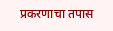प्रकरणाचा तपास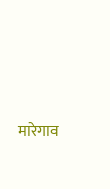मारेगाव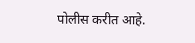पोलीस करीत आहे.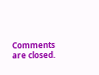Comments are closed.